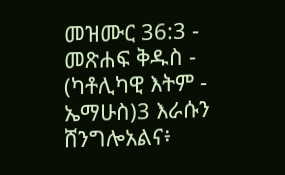መዝሙር 36:3 - መጽሐፍ ቅዱስ - (ካቶሊካዊ እትም - ኤማሁስ)3 እራሱን ሸንግሎአልና፥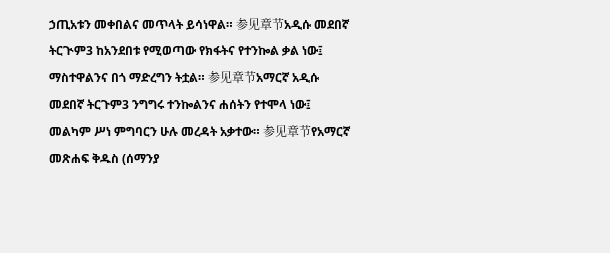ኃጢአቱን መቀበልና መጥላት ይሳነዋል። 参见章节አዲሱ መደበኛ ትርጒም3 ከአንደበቱ የሚወጣው የክፋትና የተንኰል ቃል ነው፤ ማስተዋልንና በጎ ማድረግን ትቷል። 参见章节አማርኛ አዲሱ መደበኛ ትርጉም3 ንግግሩ ተንኰልንና ሐሰትን የተሞላ ነው፤ መልካም ሥነ ምግባርን ሁሉ መረዳት አቃተው። 参见章节የአማርኛ መጽሐፍ ቅዱስ (ሰማንያ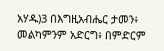አሃዱ)3 በእግዚአብሔር ታመን፥ መልካምንም አድርግ፥ በምድርም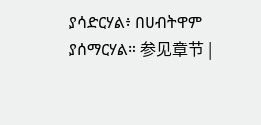ያሳድርሃል፥ በሀብትዋም ያሰማርሃል። 参见章节 |